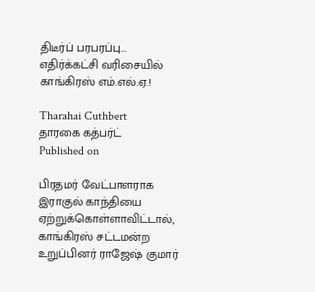திடீர்ப் பரபரப்பு... எதிர்க்கட்சி வரிசையில் காங்கிரஸ் எம்.எல்.ஏ.!

Tharahai Cuthbert
தாரகை கத்பர்ட்
Published on

பிரதமர் வேட்பாளராக இராகுல் காந்தியை ஏற்றுக்கொள்ளாவிட்டால், காங்கிரஸ் சட்டமன்ற உறுப்பினர் ராஜேஷ் குமார்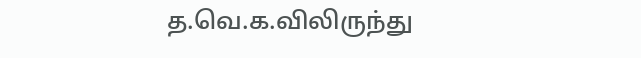த.வெ.க.விலிருந்து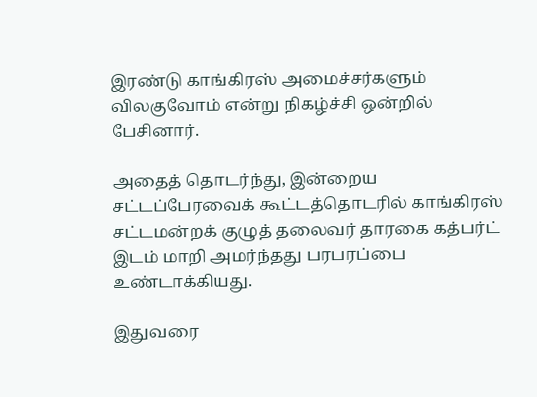இரண்டு காங்கிரஸ் அமைச்சர்களும் விலகுவோம் என்று நிகழ்ச்சி ஒன்றில் பேசினார்.

அதைத் தொடர்ந்து, இன்றைய சட்டப்பேரவைக் கூட்டத்தொடரில் காங்கிரஸ் சட்டமன்றக் குழுத் தலைவர் தாரகை கத்பர்ட் இடம் மாறி அமர்ந்தது பரபரப்பை உண்டாக்கியது.

இதுவரை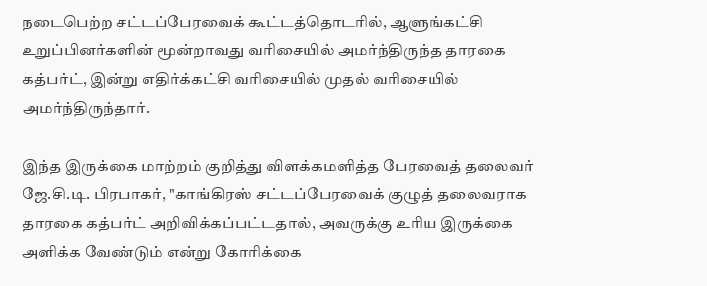நடைபெற்ற சட்டப்பேரவைக் கூட்டத்தொடரில், ஆளுங்கட்சி உறுப்பினர்களின் மூன்றாவது வரிசையில் அமர்ந்திருந்த தாரகை கத்பர்ட், இன்று எதிர்க்கட்சி வரிசையில் முதல் வரிசையில் அமர்ந்திருந்தார்.

இந்த இருக்கை மாற்றம் குறித்து விளக்கமளித்த பேரவைத் தலைவர் ஜே.சி.டி. பிரபாகர், "காங்கிரஸ் சட்டப்பேரவைக் குழுத் தலைவராக தாரகை கத்பர்ட் அறிவிக்கப்பட்டதால், அவருக்கு உரிய இருக்கை அளிக்க வேண்டும் என்று கோரிக்கை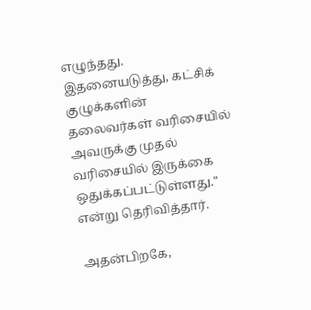எழுந்தது. இதனையடுத்து, கட்சிக் குழுக்களின் தலைவர்கள் வரிசையில் அவருக்கு முதல் வரிசையில் இருக்கை ஒதுக்கப்பட்டுள்ளது." என்று தெரிவித்தார்.

அதன்பிறகே,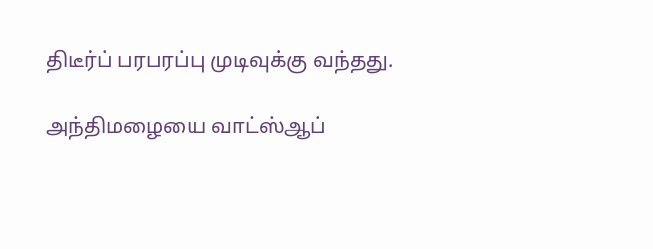திடீர்ப் பரபரப்பு முடிவுக்கு வந்தது.

அந்திமழையை வாட்ஸ்ஆப்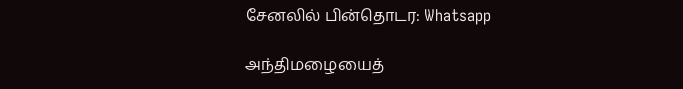சேனலில் பின்தொடர: Whatsapp

அந்திமழையைத்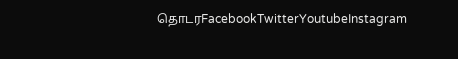தொடரFacebookTwitterYoutubeInstagram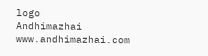logo
Andhimazhai
www.andhimazhai.com